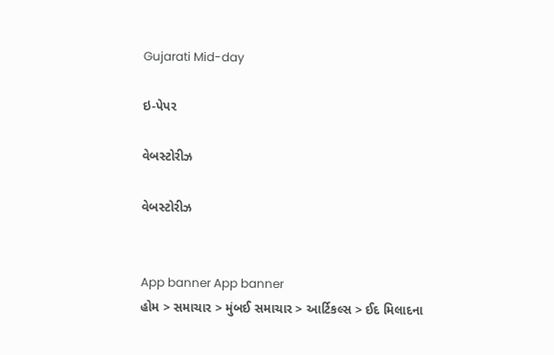Gujarati Mid-day

ઇ-પેપર

વેબસ્ટોરીઝ

વેબસ્ટોરીઝ


App banner App banner
હોમ > સમાચાર > મુંબઈ સમાચાર > આર્ટિકલ્સ > ઈદ મિલાદના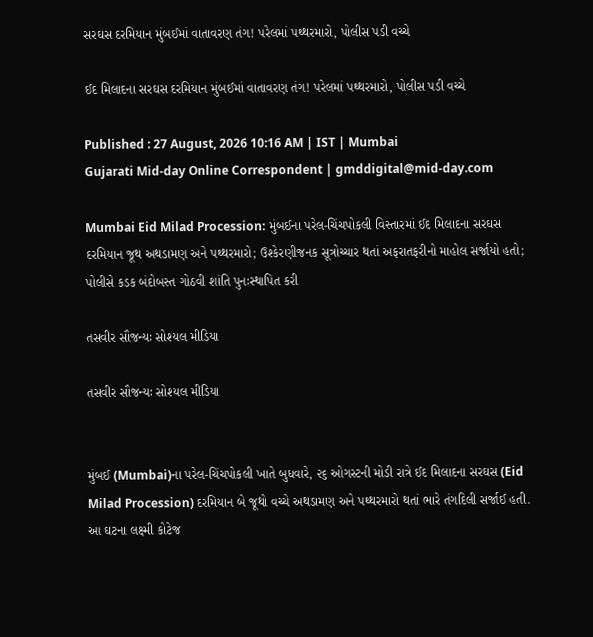સરઘસ દરમિયાન મુંબઈમાં વાતાવરણ તંગ! પરેલમાં પથ્થરમારો, પોલીસ પડી વચ્ચે

ઈદ મિલાદના સરઘસ દરમિયાન મુંબઈમાં વાતાવરણ તંગ! પરેલમાં પથ્થરમારો, પોલીસ પડી વચ્ચે

Published : 27 August, 2026 10:16 AM | IST | Mumbai
Gujarati Mid-day Online Correspondent | gmddigital@mid-day.com

Mumbai Eid Milad Procession: મુંબઈના પરેલ-ચિંચપોકલી વિસ્તારમાં ઈદ મિલાદના સરઘસ દરમિયાન જૂથ અથડામણ અને પથ્થરમારો; ઉશ્કેરણીજનક સૂત્રોચ્ચાર થતાં અફરાતફરીનો માહોલ સર્જાયો હતો; પોલીસે કડક બંદોબસ્ત ગોઠવી શાંતિ પુનઃસ્થાપિત કરી

તસવીર સૌજન્યઃ સોશ્યલ મીડિયા

તસવીર સૌજન્યઃ સોશ્યલ મીડિયા


મુંબઈ (Mumbai)ના પરેલ-ચિંચપોકલી ખાતે બુધવારે, ૨૬ ઓગસ્ટની મોડી રાત્રે ઈદ મિલાદના સરઘસ (Eid Milad Procession) દરમિયાન બે જૂથો વચ્ચે અથડામણ અને પથ્થરમારો થતાં ભારે તંગદિલી સર્જાઈ હતી. આ ઘટના લક્ષ્મી કોટેજ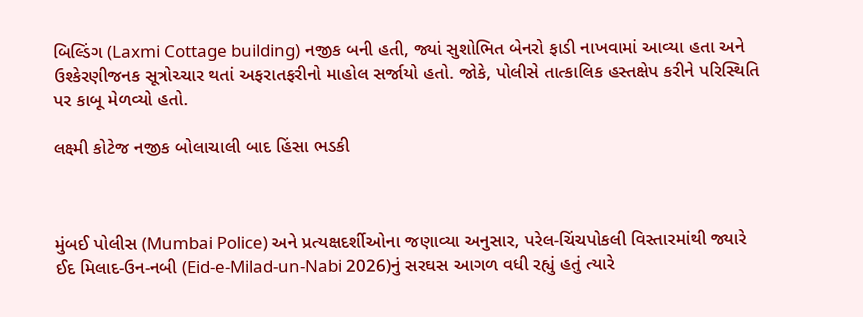બિલ્ડિંગ (Laxmi Cottage building) નજીક બની હતી, જ્યાં સુશોભિત બેનરો ફાડી નાખવામાં આવ્યા હતા અને ઉશ્કેરણીજનક સૂત્રોચ્ચાર થતાં અફરાતફરીનો માહોલ સર્જાયો હતો. જોકે, પોલીસે તાત્કાલિક હસ્તક્ષેપ કરીને પરિસ્થિતિ પર કાબૂ મેળવ્યો હતો.

લક્ષ્મી કોટેજ નજીક બોલાચાલી બાદ હિંસા ભડકી



મુંબઈ પોલીસ (Mumbai Police) અને પ્રત્યક્ષદર્શીઓના જણાવ્યા અનુસાર, પરેલ-ચિંચપોકલી વિસ્તારમાંથી જ્યારે ઈદ મિલાદ-ઉન-નબી (Eid-e-Milad-un-Nabi 2026)નું સરઘસ આગળ વધી રહ્યું હતું ત્યારે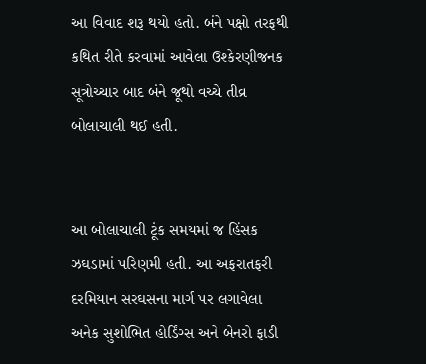આ વિવાદ શરૂ થયો હતો. બંને પક્ષો તરફથી કથિત રીતે કરવામાં આવેલા ઉશ્કેરણીજનક સૂત્રોચ્ચાર બાદ બંને જૂથો વચ્ચે તીવ્ર બોલાચાલી થઈ હતી.


આ બોલાચાલી ટૂંક સમયમાં જ હિંસક ઝઘડામાં પરિણમી હતી. આ અફરાતફરી દરમિયાન સરઘસના માર્ગ પર લગાવેલા અનેક સુશોભિત હોર્ડિંગ્સ અને બેનરો ફાડી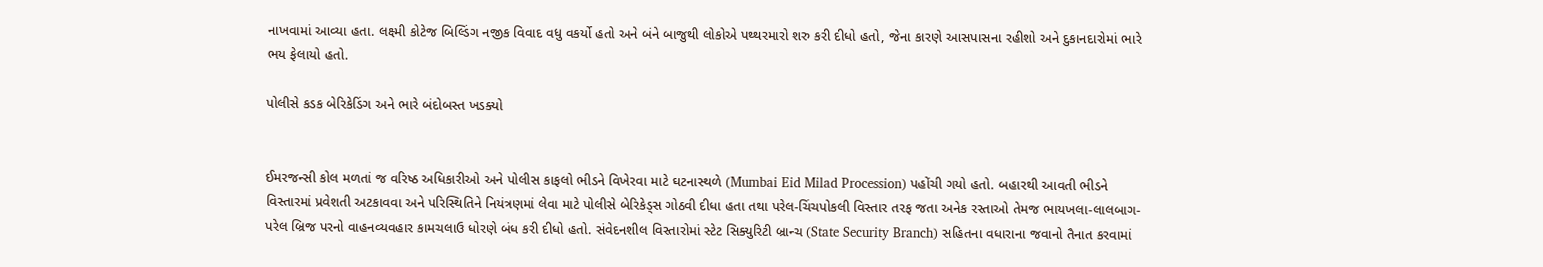નાખવામાં આવ્યા હતા. લક્ષ્મી કોટેજ બિલ્ડિંગ નજીક વિવાદ વધુ વકર્યો હતો અને બંને બાજુથી લોકોએ પથ્થરમારો શરુ કરી દીધો હતો, જેના કારણે આસપાસના રહીશો અને દુકાનદારોમાં ભારે ભય ફેલાયો હતો.

પોલીસે કડક બેરિકેડિંગ અને ભારે બંદોબસ્ત ખડક્યો


ઈમરજન્સી કોલ મળતાં જ વરિષ્ઠ અધિકારીઓ અને પોલીસ કાફલો ભીડને વિખેરવા માટે ઘટનાસ્થળે (Mumbai Eid Milad Procession) પહોંચી ગયો હતો. બહારથી આવતી ભીડને વિસ્તારમાં પ્રવેશતી અટકાવવા અને પરિસ્થિતિને નિયંત્રણમાં લેવા માટે પોલીસે બેરિકેડ્સ ગોઠવી દીધા હતા તથા પરેલ-ચિંચપોકલી વિસ્તાર તરફ જતા અનેક રસ્તાઓ તેમજ ભાયખલા-લાલબાગ-પરેલ બ્રિજ પરનો વાહનવ્યવહાર કામચલાઉ ધોરણે બંધ કરી દીધો હતો. સંવેદનશીલ વિસ્તારોમાં સ્ટેટ સિક્યુરિટી બ્રાન્ચ (State Security Branch) સહિતના વધારાના જવાનો તૈનાત કરવામાં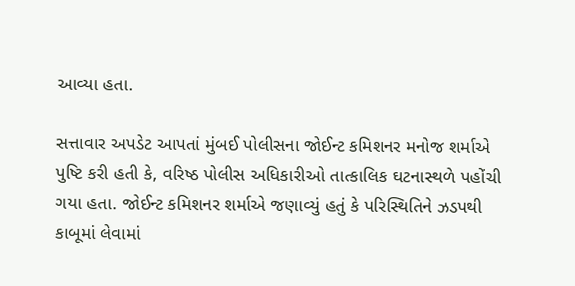આવ્યા હતા.

સત્તાવાર અપડેટ આપતાં મુંબઈ પોલીસના જોઈન્ટ કમિશનર મનોજ શર્માએ પુષ્ટિ કરી હતી કે, વરિષ્ઠ પોલીસ અધિકારીઓ તાત્કાલિક ઘટનાસ્થળે પહોંચી ગયા હતા. જોઈન્ટ કમિશનર શર્માએ જણાવ્યું હતું કે પરિસ્થિતિને ઝડપથી કાબૂમાં લેવામાં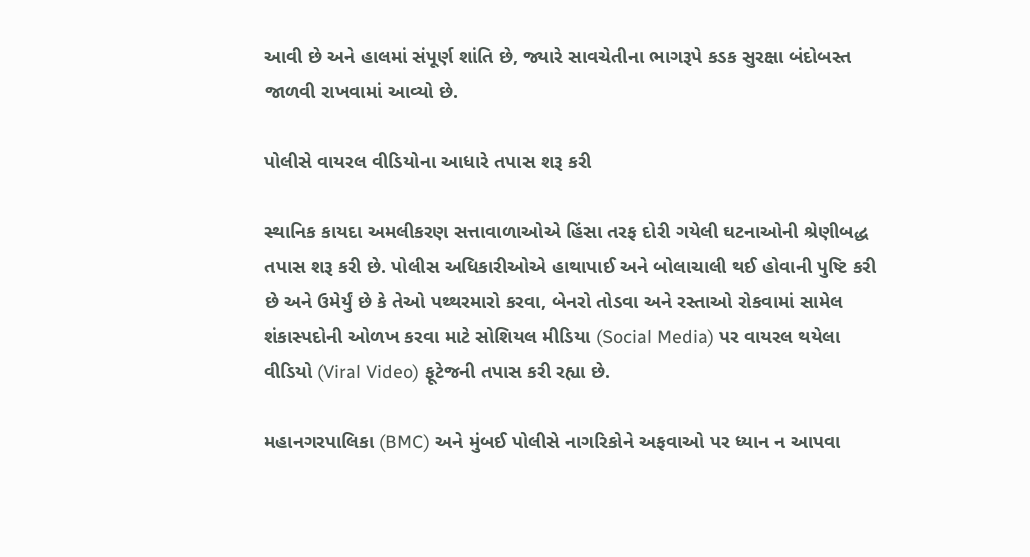આવી છે અને હાલમાં સંપૂર્ણ શાંતિ છે, જ્યારે સાવચેતીના ભાગરૂપે કડક સુરક્ષા બંદોબસ્ત જાળવી રાખવામાં આવ્યો છે.

પોલીસે વાયરલ વીડિયોના આધારે તપાસ શરૂ કરી

સ્થાનિક કાયદા અમલીકરણ સત્તાવાળાઓએ હિંસા તરફ દોરી ગયેલી ઘટનાઓની શ્રેણીબદ્ધ તપાસ શરૂ કરી છે. પોલીસ અધિકારીઓએ હાથાપાઈ અને બોલાચાલી થઈ હોવાની પુષ્ટિ કરી છે અને ઉમેર્યું છે કે તેઓ પથ્થરમારો કરવા, બેનરો તોડવા અને રસ્તાઓ રોકવામાં સામેલ શંકાસ્પદોની ઓળખ કરવા માટે સોશિયલ મીડિયા (Social Media) પર વાયરલ થયેલા વીડિયો (Viral Video) ફૂટેજની તપાસ કરી રહ્યા છે.

મહાનગરપાલિકા (BMC) અને મુંબઈ પોલીસે નાગરિકોને અફવાઓ પર ધ્યાન ન આપવા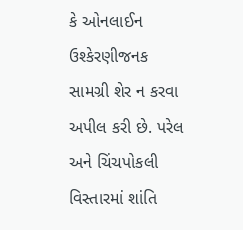કે ઓનલાઈન ઉશ્કેરણીજનક સામગ્રી શેર ન કરવા અપીલ કરી છે. પરેલ અને ચિંચપોકલી વિસ્તારમાં શાંતિ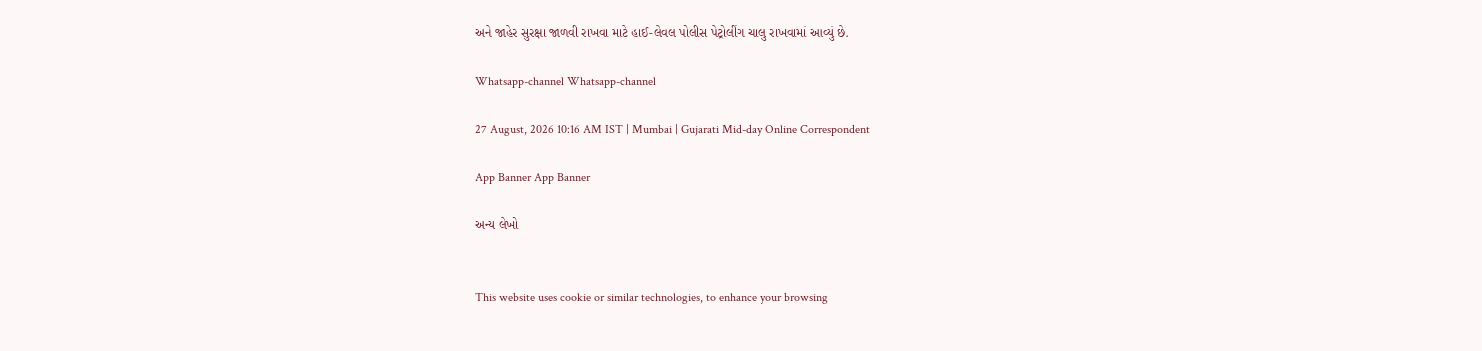અને જાહેર સુરક્ષા જાળવી રાખવા માટે હાઈ-લેવલ પોલીસ પેટ્રોલીંગ ચાલુ રાખવામાં આવ્યું છે.

Whatsapp-channel Whatsapp-channel

27 August, 2026 10:16 AM IST | Mumbai | Gujarati Mid-day Online Correspondent

App Banner App Banner

અન્ય લેખો


This website uses cookie or similar technologies, to enhance your browsing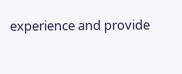experience and provide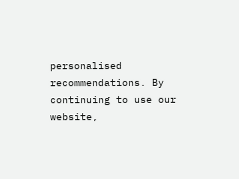personalised recommendations. By continuing to use our website,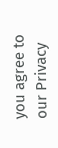you agree to our Privacy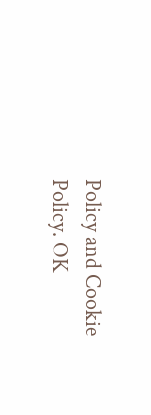Policy and Cookie Policy. OK